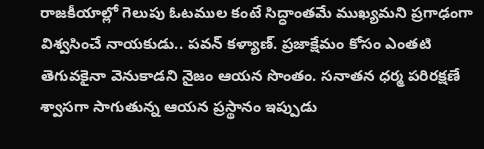రాజకీయాల్లో గెలుపు ఓటముల కంటే సిద్ధాంతమే ముఖ్యమని ప్రగాఢంగా విశ్వసించే నాయకుడు.. పవన్ కళ్యాణ్. ప్రజాక్షేమం కోసం ఎంతటి తెగువకైనా వెనుకాడని నైజం ఆయన సొంతం. సనాతన ధర్మ పరిరక్షణే శ్వాసగా సాగుతున్న ఆయన ప్రస్థానం ఇప్పుడు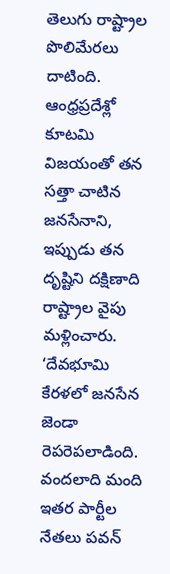తెలుగు రాష్ట్రాల పొలిమేరలు దాటింది. ఆంధ్రప్రదేశ్లో కూటమి విజయంతో తన సత్తా చాటిన జనసేనాని, ఇప్పుడు తన దృష్టిని దక్షిణాది రాష్ట్రాల వైపు మళ్లించారు. ‘దేవభూమి కేరళలో జనసేన జెండా రెపరెపలాడింది. వందలాది మంది ఇతర పార్టీల నేతలు పవన్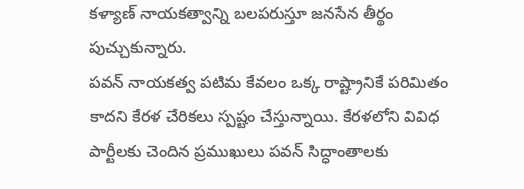కళ్యాణ్ నాయకత్వాన్ని బలపరుస్తూ జనసేన తీర్థం పుచ్చుకున్నారు.
పవన్ నాయకత్వ పటిమ కేవలం ఒక్క రాష్ట్రానికే పరిమితం కాదని కేరళ చేరికలు స్పష్టం చేస్తున్నాయి. కేరళలోని వివిధ పార్టీలకు చెందిన ప్రముఖులు పవన్ సిద్ధాంతాలకు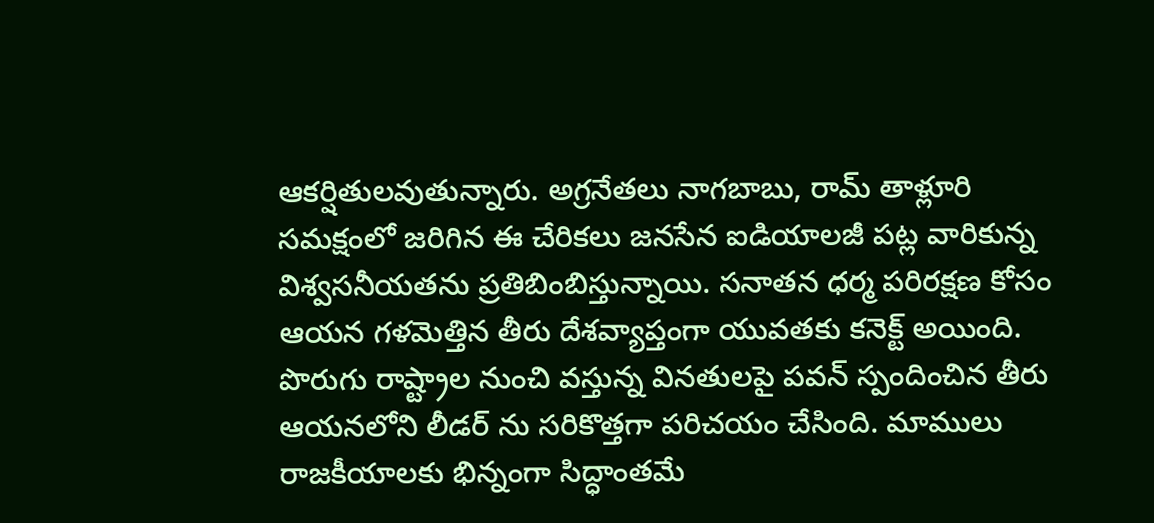ఆకర్షితులవుతున్నారు. అగ్రనేతలు నాగబాబు, రామ్ తాళ్లూరి సమక్షంలో జరిగిన ఈ చేరికలు జనసేన ఐడియాలజీ పట్ల వారికున్న విశ్వసనీయతను ప్రతిబింబిస్తున్నాయి. సనాతన ధర్మ పరిరక్షణ కోసం ఆయన గళమెత్తిన తీరు దేశవ్యాప్తంగా యువతకు కనెక్ట్ అయింది. పొరుగు రాష్ట్రాల నుంచి వస్తున్న వినతులపై పవన్ స్పందించిన తీరు ఆయనలోని లీడర్ ను సరికొత్తగా పరిచయం చేసింది. మాములు రాజకీయాలకు భిన్నంగా సిద్ధాంతమే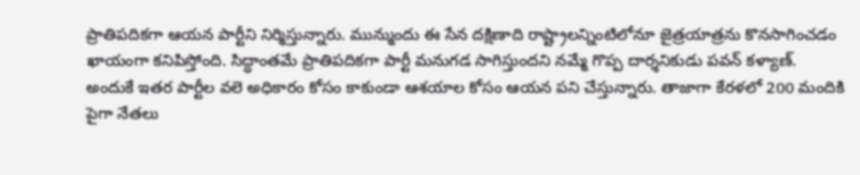ప్రాతిపదికగా ఆయన పార్టీని నిర్మిస్తున్నారు. మున్ముందు ఈ సేన దక్షిణాది రాష్ట్రాలన్నింటిలోనూ జైత్రయాత్రను కొనసాగించడం ఖాయంగా కనిపిస్తోంది. సిద్ధాంతమే ప్రాతిపదికగా పార్టీ మనుగడ సాగిస్తుందని నమ్మే గొప్ప దార్శనికుడు పవన్ కళ్యాణ్. అందుకే ఇతర పార్టీల వలె అధికారం కోసం కాకుండా ఆశయాల కోసం ఆయన పని చేస్తున్నారు. తాజాగా కేరళలో 200 మందికి పైగా నేతలు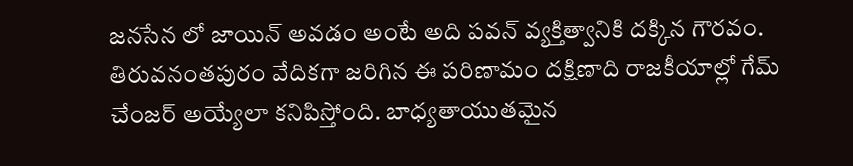జనసేన లో జాయిన్ అవడం అంటే అది పవన్ వ్యక్తిత్వానికి దక్కిన గౌరవం. తిరువనంతపురం వేదికగా జరిగిన ఈ పరిణామం దక్షిణాది రాజకీయాల్లో గేమ్ చేంజర్ అయ్యేలా కనిపిస్తోంది. బాధ్యతాయుతమైన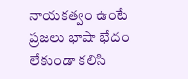నాయకత్వం ఉంటే ప్రజలు భాషా భేదం లేకుండా కలిసి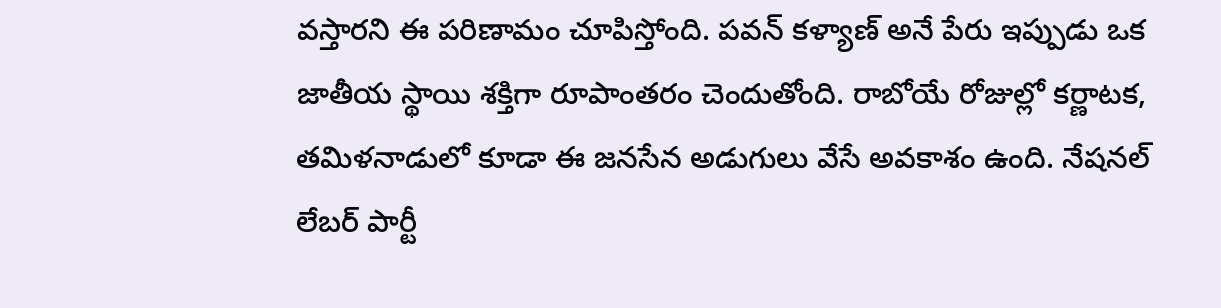వస్తారని ఈ పరిణామం చూపిస్తోంది. పవన్ కళ్యాణ్ అనే పేరు ఇప్పుడు ఒక జాతీయ స్థాయి శక్తిగా రూపాంతరం చెందుతోంది. రాబోయే రోజుల్లో కర్ణాటక, తమిళనాడులో కూడా ఈ జనసేన అడుగులు వేసే అవకాశం ఉంది. నేషనల్ లేబర్ పార్టీ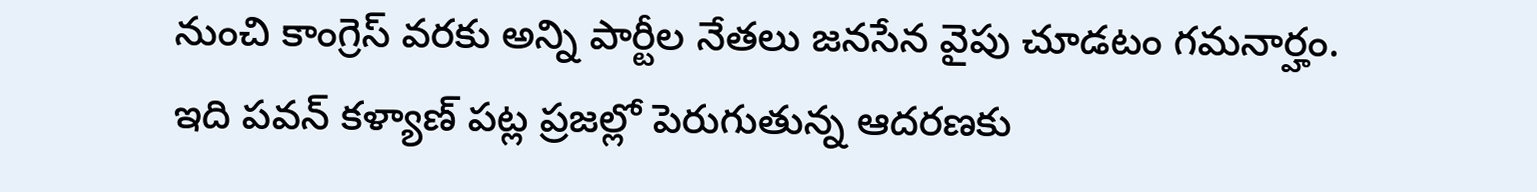నుంచి కాంగ్రెస్ వరకు అన్ని పార్టీల నేతలు జనసేన వైపు చూడటం గమనార్హం. ఇది పవన్ కళ్యాణ్ పట్ల ప్రజల్లో పెరుగుతున్న ఆదరణకు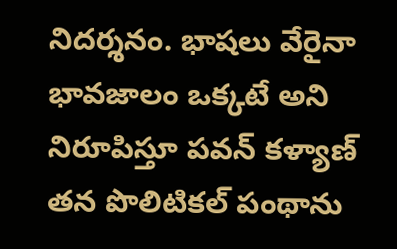నిదర్శనం. భాషలు వేరైనా భావజాలం ఒక్కటే అని నిరూపిస్తూ పవన్ కళ్యాణ్ తన పొలిటికల్ పంథాను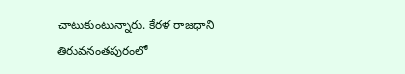చాటుకుంటున్నారు. కేరళ రాజధాని తిరువనంతపురంలో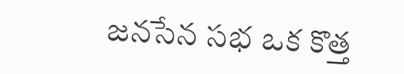జనసేన సభ ఒక కొత్త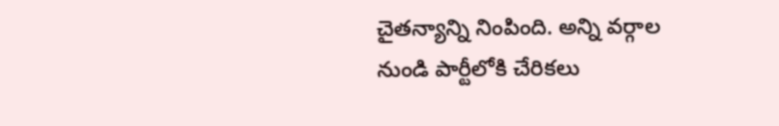చైతన్యాన్ని నింపింది. అన్ని వర్గాల నుండి పార్టీలోకి చేరికలు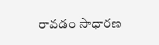రావడం సాధారణ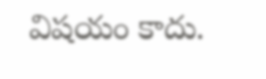విషయం కాదు.